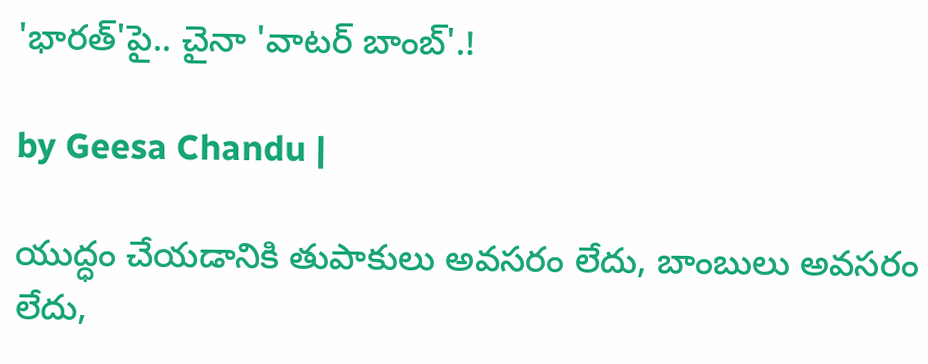'భారత్'పై.. చైనా 'వాటర్ బాంబ్'.!

by Geesa Chandu |

యుద్ధం చేయడానికి తుపాకులు అవసరం లేదు, బాంబులు అవసరం లేదు,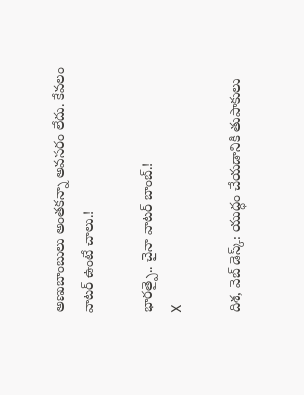అణుబాంబులు అంతకన్నా అవసరం లేదు. కేవలం వాటర్ ఉంటే చాలు.!

భారత్పై.. చైనా వాటర్ బాంబ్.!
X

దిశ, వెబ్ డెస్క్: యుద్ధం చేయడానికి తుపాకులు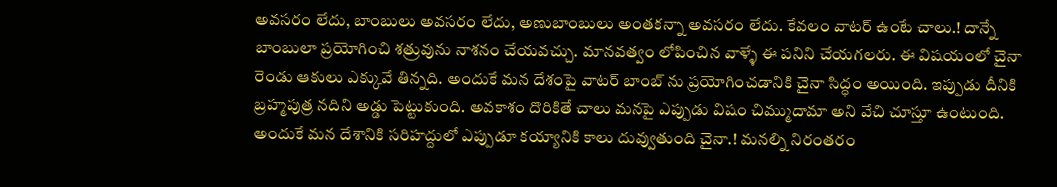అవసరం లేదు, బాంబులు అవసరం లేదు, అణుబాంబులు అంతకన్నా అవసరం లేదు. కేవలం వాటర్ ఉంటే చాలు.! దాన్నే బాంబులా ప్రయోగించి శత్రువును నాశనం చేయవచ్చు. మానవత్వం లోపించిన వాళ్ళే ఈ పనిని చేయగలరు. ఈ విషయంలో చైనా రెండు ఆకులు ఎక్కువే తిన్నది. అందుకే మన దేశంపై వాటర్ బాంబ్ ను ప్రయోగించడానికి చైనా సిద్ధం అయింది. ఇప్పుడు దీనికి బ్రహ్మపుత్ర నదిని అడ్డు పెట్టుకుంది. అవకాశం దొరికితే చాలు మనపై ఎప్పుడు విషం చిమ్ముదామా అని వేచి చూస్తూ ఉంటుంది. అందుకే మన దేశానికి సరిహద్దులో ఎప్పుడూ కయ్యానికి కాలు దువ్వుతుంది చైనా.! మనల్ని నిరంతరం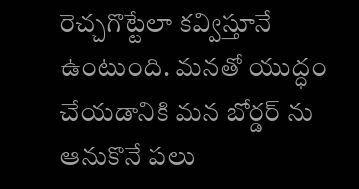రెచ్చగొట్టేలా కవ్విస్తూనే ఉంటుంది. మనతో యుద్ధం చేయడానికి మన బోర్డర్ ను ఆనుకొనే పలు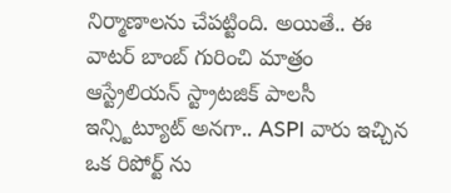నిర్మాణాలను చేపట్టింది. అయితే.. ఈ వాటర్ బాంబ్ గురించి మాత్రం ఆస్ట్రేలియన్ స్ట్రాటజిక్ పాలసీ ఇన్స్టిట్యూట్ అనగా.. ASPI వారు ఇచ్చిన ఒక రిపోర్ట్ ను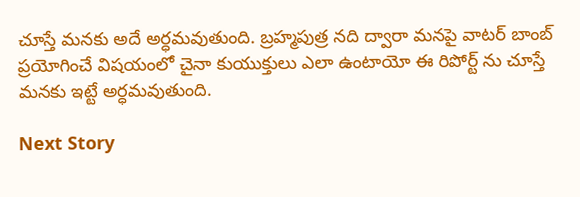చూస్తే మనకు అదే అర్ధమవుతుంది. బ్రహ్మపుత్ర నది ద్వారా మనపై వాటర్ బాంబ్ ప్రయోగించే విషయంలో చైనా కుయుక్తులు ఎలా ఉంటాయో ఈ రిపోర్ట్ ను చూస్తే మనకు ఇట్టే అర్ధమవుతుంది.

Next Story